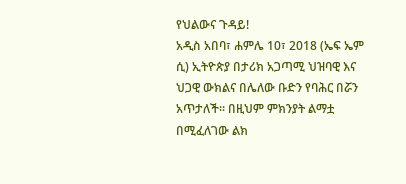የህልውና ጉዳይ!
አዲስ አበባ፣ ሐምሌ 10፣ 2018 (ኤፍ ኤም ሲ) ኢትዮጵያ በታሪክ አጋጣሚ ህዝባዊ እና ህጋዊ ውክልና በሌለው ቡድን የባሕር በሯን አጥታለች። በዚህም ምክንያት ልማቷ በሚፈለገው ልክ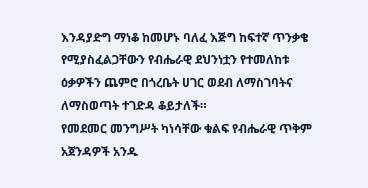እንዳያድግ ማነቆ ከመሆኑ ባለፈ እጅግ ከፍተኛ ጥንቃቄ የሚያስፈልጋቸውን የብሔራዊ ደህንነቷን የተመለከቱ ዕቃዎችን ጨምሮ በጎረቤት ሀገር ወደብ ለማስገባትና ለማስወጣት ተገድዳ ቆይታለች።
የመደመር መንግሥት ካነሳቸው ቁልፍ የብሔራዊ ጥቅም አጀንዳዎች አንዱ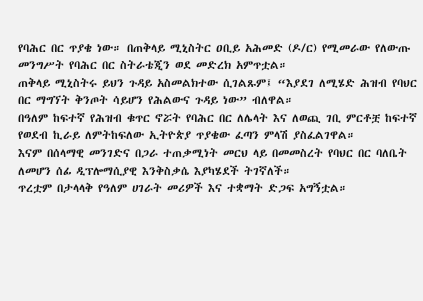የባሕር በር ጥያቄ ነው። በጠቅላይ ሚኒስትር ዐቢይ አሕመድ (ዶ/ር) የሚመራው የለውጡ መንግሥት የባሕር በር ስትራቴጂን ወደ መድረክ አምጥቷል።
ጠቅላይ ሚኒስትሩ ይህን ጉዳይ አስመልክተው ሲገልጹም፤ “እያደገ ለሚሄድ ሕዝብ የባህር በር ማግኘት ቅንጦት ሳይሆን የሕልውና ጉዳይ ነው” ብለዋል።
በዓለም ከፍተኛ የሕዝብ ቁጥር ኖሯት የባሕር በር ለሌላት እና ለወጪ ገቢ ምርቶቿ ከፍተኛ የወደብ ኪራይ ለምትከፍለው ኢትዮጵያ ጥያቄው ፈጣን ምላሽ ያስፈልገዋል።
እናም በሰላማዊ መንገድና በጋራ ተጠቃሚነት መርህ ላይ በመመስረት የባህር በር ባለቤት ለመሆን ሰፊ ዲፕሎማሲያዊ እንቅስቃሴ እያካሄደች ትገኛለች።
ጥረቷም በታላላቅ የዓለም ሀገራት መሪዎች እና ተቋማት ድጋፍ አግኝቷል።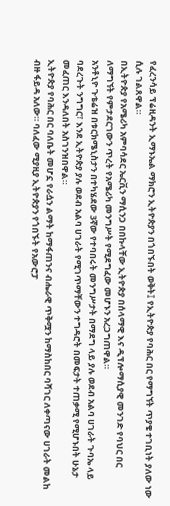የፈረንሳይ ፕሬዚዳንት ኢማኑኤል ማክሮን ኢትዮጵያን በጎበኙበት ወቅት፤ የኢትዮጵያ የባሕር በር የማግኘት ጥያቄ ተገቢነት ያለው ነው ሲሉ ገልጸዋል።
በኢትዮጵያ የአሜሪካ አምባሳደር ኤርቪን ማሲንጋ በበኩላቸው ኢትዮጵያ በሰላማዊ እና ዲፕሎማሲያዊ መንገድ የባህር በር ለማግኘት የምታደርገውን ጥረት የአሜሪካ መንግሥት የሚደግፈው መሆኑን አረጋግጠዋል።
አንቶኒዮ ጉቴሬዝ በቱርክሜኒስታን በተካሄደው 3ኛው የተባበሩት መንግሥታት በማደግ ላይ ያሉ ወደብ አልባ ሀገራት ጉባኤ ላይ ባደረጉት ንግግር፣ እንደ ኢትዮጵያ ያሉ ወደብ አልባ ሀገራት የሚገጥማቸውን ተግዳሮት በመፍታት ተጠቃሚ የሚሆኑበት ሁኔታ መፈጠር እንዳለበት አስገንዝበዋል።
ኢትዮጵያ የባሕር በር ባለቤት መሆኗ የራሷን ልማት ከማፋጠንና ብሔራዊ ጥቅሟን ከማስከበር ባሻገር ለቀጣናው ሀገራት መልከ ብዙ ፋይዳ አለው። ባለፈው ሚያዚያ ኢትዮጵያን የጎበኙት የአውሮፓ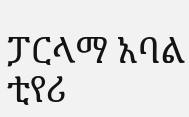ፓርላማ አባል ቲየሪ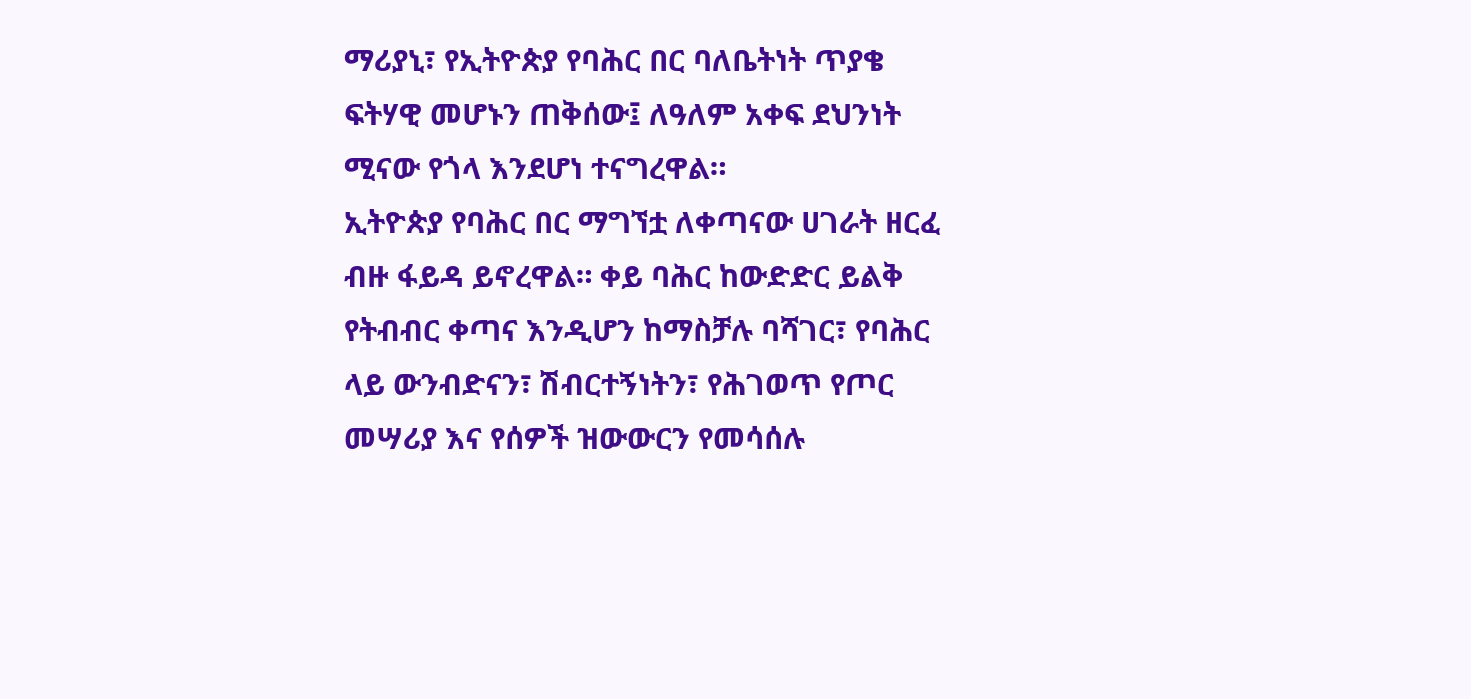ማሪያኒ፣ የኢትዮጵያ የባሕር በር ባለቤትነት ጥያቄ ፍትሃዊ መሆኑን ጠቅሰው፤ ለዓለም አቀፍ ደህንነት ሚናው የጎላ እንደሆነ ተናግረዋል።
ኢትዮጵያ የባሕር በር ማግኘቷ ለቀጣናው ሀገራት ዘርፈ ብዙ ፋይዳ ይኖረዋል። ቀይ ባሕር ከውድድር ይልቅ የትብብር ቀጣና እንዲሆን ከማስቻሉ ባሻገር፣ የባሕር ላይ ውንብድናን፣ ሽብርተኝነትን፣ የሕገወጥ የጦር መሣሪያ እና የሰዎች ዝውውርን የመሳሰሉ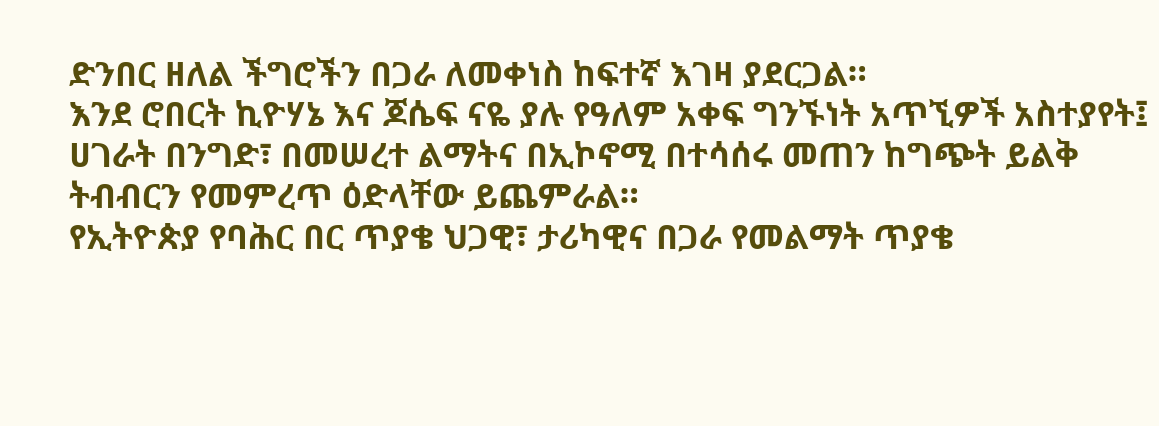ድንበር ዘለል ችግሮችን በጋራ ለመቀነስ ከፍተኛ እገዛ ያደርጋል።
እንደ ሮበርት ኪዮሃኔ እና ጆሴፍ ናዬ ያሉ የዓለም አቀፍ ግንኙነት አጥኚዎች አስተያየት፤ ሀገራት በንግድ፣ በመሠረተ ልማትና በኢኮኖሚ በተሳሰሩ መጠን ከግጭት ይልቅ ትብብርን የመምረጥ ዕድላቸው ይጨምራል።
የኢትዮጵያ የባሕር በር ጥያቄ ህጋዊ፣ ታሪካዊና በጋራ የመልማት ጥያቄ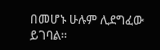በመሆኑ ሁሉም ሊደግፈው ይገባል።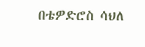በቴዎድሮስ ሳህለ